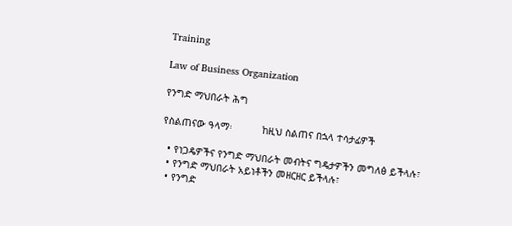Training

Law of Business Organization

የንግድ ማህበራት ሕግ

የስልጠናው ዓላማ፡          ከዚህ ስልጠና በኋላ ተሳታፊዎች

  • የነጋዴዎችና የንግድ ማህበራት መብትና ግዴታዎችን መግለፅ ይችላሉ፣
  • የንግድ ማህበራት አይነቶችን መዘርዘር ይችላሉ፣
  • የንግድ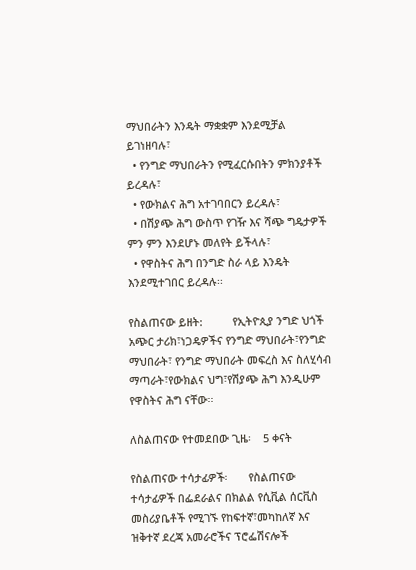ማህበራትን እንዴት ማቋቋም እንደሚቻል ይገነዘባሉ፣
  • የንግድ ማህበራትን የሚፈርሱበትን ምክንያቶች ይረዳሉ፣
  • የውክልና ሕግ አተገባበርን ይረዳሉ፣
  • በሽያጭ ሕግ ውስጥ የገዥ እና ሻጭ ግዴታዎች ምን ምን እንደሆኑ መለየት ይችላሉ፣
  • የዋስትና ሕግ በንግድ ስራ ላይ እንዴት እንደሚተገበር ይረዳሉ፡፡

የስልጠናው ይዘት:          የኢትዮጲያ ንግድ ህጎች አጭር ታሪክ፣ነጋዴዎችና የንግድ ማህበራት፣የንግድ ማህበራት፣ የንግድ ማህበራት መፍረስ እና ስለሂሳብ ማጣራት፣የውክልና ህግ፣የሽያጭ ሕግ እንዲሁም የዋስትና ሕግ ናቸው፡፡

ለስልጠናው የተመደበው ጊዜ፡    5 ቀናት

የስልጠናው ተሳታፊዎች፡       የስልጠናው ተሳታፊዎች በፌደራልና በክልል የሲቪል ሰርቪስ መስሪያቤቶች የሚገኙ የከፍተኛ፣መካከለኛ እና ዝቅተኛ ደረጃ አመራሮችና ፕሮፌሽናሎች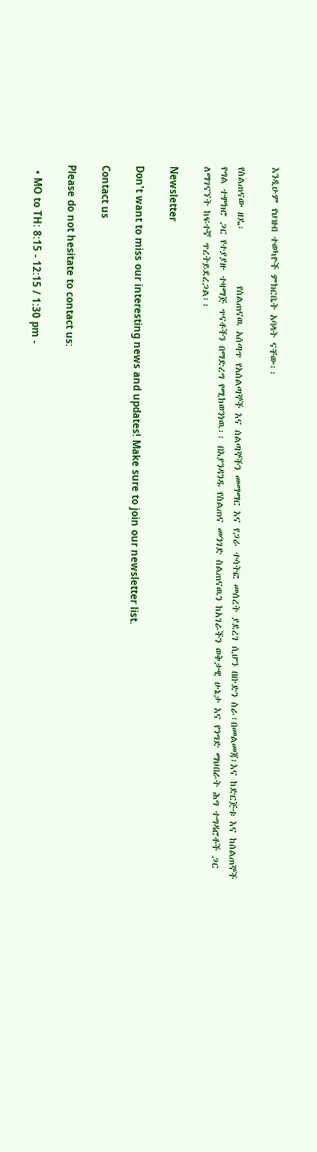እንዲሁም የህዝብ ተወካዮች ምክርቤት አባላት ናቸው፡፡

የስልጠናው ዘዴ፡           የስልጠናዉ አሰጣጥ የአሰልጣኞች እና ሰልጣኞችን መማማር እና የጋራ ተሳትፎ መሰረት ያደረገ ሲሆን በቡድን ስራ፣በመልመጃ፣እና ከድርጅቱ እና ከሰልጠኞች የግል ተሞክሮ ጋር የተያያዙ ተዛማጅ ጥናቶችን በማድረግ የሚከወንነዉ፡፡ በእያንዳንዱ የስልጠና መንገድ ስልጠናዉን ከአገራችን ወቅታዊ ሁኔታ እና የንግድ ማህበራት ሕግ ተግዳሮቶች ጋር ለማገናኘት ከፍተኛ ጥረትይደረጋል፡፡

Newsletter

Don't want to miss our interesting news and updates! Make sure to join our newsletter list.

Contact us

Please do not hesitate to contact us:

  • MO to TH: 8:15 - 12:15 / 1:30 pm -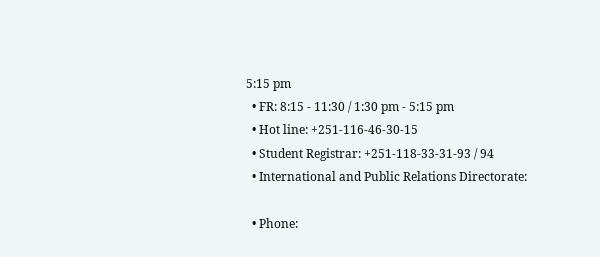5:15 pm
  • FR: 8:15 - 11:30 / 1:30 pm - 5:15 pm
  • Hot line: +251-116-46-30-15
  • Student Registrar: +251-118-33-31-93 / 94
  • International and Public Relations Directorate:

  • Phone: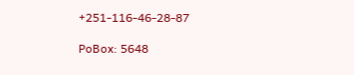+251-116-46-28-87

PoBox: 5648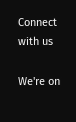Connect with us

We're on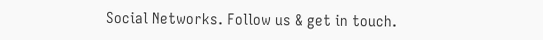Social Networks. Follow us & get in touch.